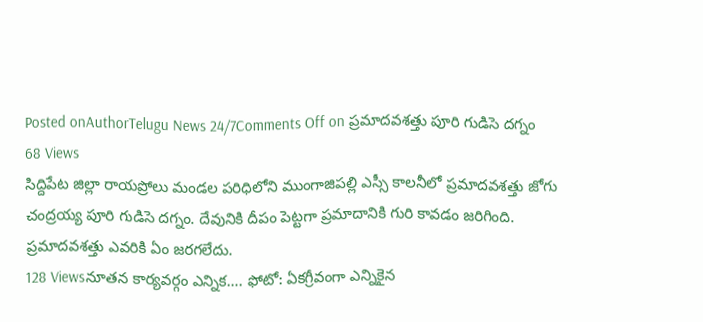Posted onAuthorTelugu News 24/7Comments Off on ప్రమాదవశత్తు పూరి గుడిసె దగ్నం
68 Views
సిద్దిపేట జిల్లా రాయప్రోలు మండల పరిధిలోని ముంగాజిపల్లి ఎస్సీ కాలనీలో ప్రమాదవశత్తు జోగు చంద్రయ్య పూరి గుడిసె దగ్నం. దేవునికి దీపం పెట్టగా ప్రమాదానికి గురి కావడం జరిగింది. ప్రమాదవశత్తు ఎవరికి ఏం జరగలేదు.
128 Viewsనూతన కార్యవర్గం ఎన్నిక…. ఫోటో: ఏకగ్రీవంగా ఎన్నికైన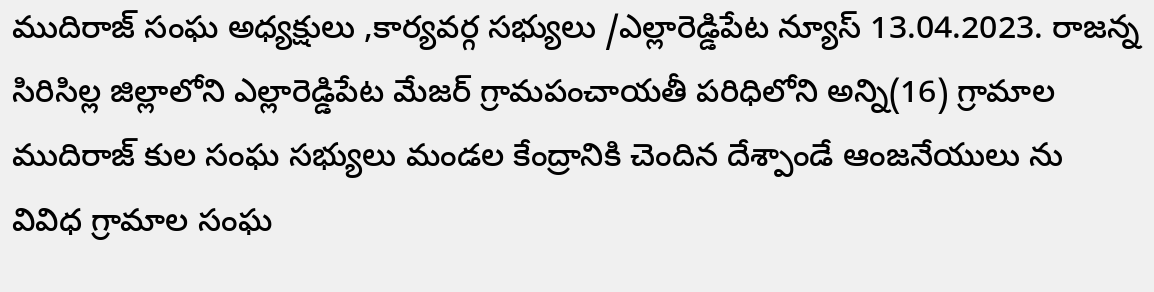ముదిరాజ్ సంఘ అధ్యక్షులు ,కార్యవర్గ సభ్యులు /ఎల్లారెడ్డిపేట న్యూస్ 13.04.2023. రాజన్న సిరిసిల్ల జిల్లాలోని ఎల్లారెడ్డిపేట మేజర్ గ్రామపంచాయతీ పరిధిలోని అన్ని(16) గ్రామాల ముదిరాజ్ కుల సంఘ సభ్యులు మండల కేంద్రానికి చెందిన దేశ్పాండే ఆంజనేయులు ను వివిధ గ్రామాల సంఘ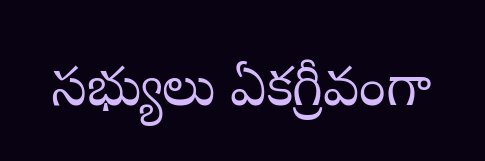సభ్యులు ఏకగ్రీవంగా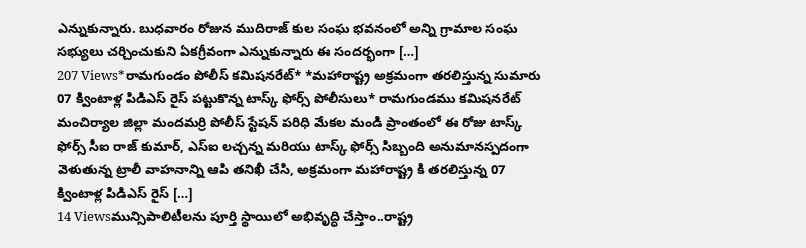ఎన్నుకున్నారు. బుధవారం రోజున ముదిరాజ్ కుల సంఘ భవనంలో అన్ని గ్రామాల సంఘ సభ్యులు చర్చించుకుని ఏకగ్రీవంగా ఎన్నుకున్నారు ఈ సందర్భంగా […]
207 Views*రామగుండం పోలీస్ కమిషనరేట్* *మహారాష్ట్ర అక్రమంగా తరలిస్తున్న సుమారు 07 క్వింటాళ్ల పిడిఎస్ రైస్ పట్టుకొన్న టాస్క్ ఫోర్స్ పోలీసులు* రామగుండము కమిషనరేట్ మంచిర్యాల జిల్లా మందమర్రి పోలీస్ స్టేషన్ పరిధి మేకల మండి ప్రాంతంలో ఈ రోజు టాస్క్ ఫోర్స్ సీఐ రాజ్ కుమార్, ఎస్ఐ లచ్చన్న మరియు టాస్క్ ఫోర్స్ సిబ్బంది అనుమానస్పదంగా వెళుతున్న ట్రాలీ వాహనాన్ని ఆపి తనిఖీ చేసి, అక్రమంగా మహారాష్ట్ర కి తరలిస్తున్న 07 క్వింటాళ్ల పిడిఎస్ రైస్ […]
14 Viewsమున్సిపాలిటీలను పూర్తి స్థాయిలో అభివృద్ధి చేస్తాం..రాష్ట్ర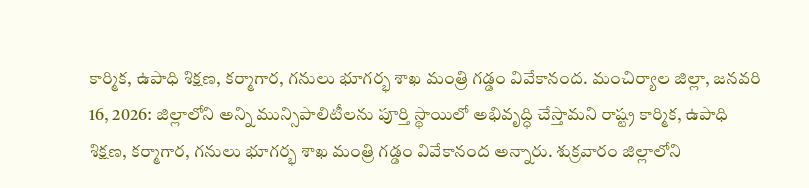కార్మిక, ఉపాధి శిక్షణ, కర్మాగార, గనులు భూగర్భ శాఖ మంత్రి గడ్డం వివేకానంద. మంచిర్యాల జిల్లా, జనవరి 16, 2026: జిల్లాలోని అన్ని మున్సిపాలిటీలను పూర్తి స్థాయిలో అభివృద్ధి చేస్తామని రాష్ట్ర కార్మిక, ఉపాధి శిక్షణ, కర్మాగార, గనులు భూగర్భ శాఖ మంత్రి గడ్డం వివేకానంద అన్నారు. శుక్రవారం జిల్లాలోని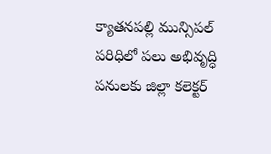క్యాతనపల్లి మున్సిపల్ పరిధిలో పలు అభివృద్ధి పనులకు జిల్లా కలెక్టర్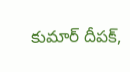కుమార్ దీపక్,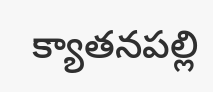క్యాతనపల్లి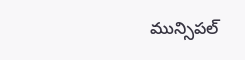మున్సిపల్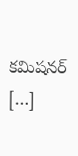కమిషనర్ […]